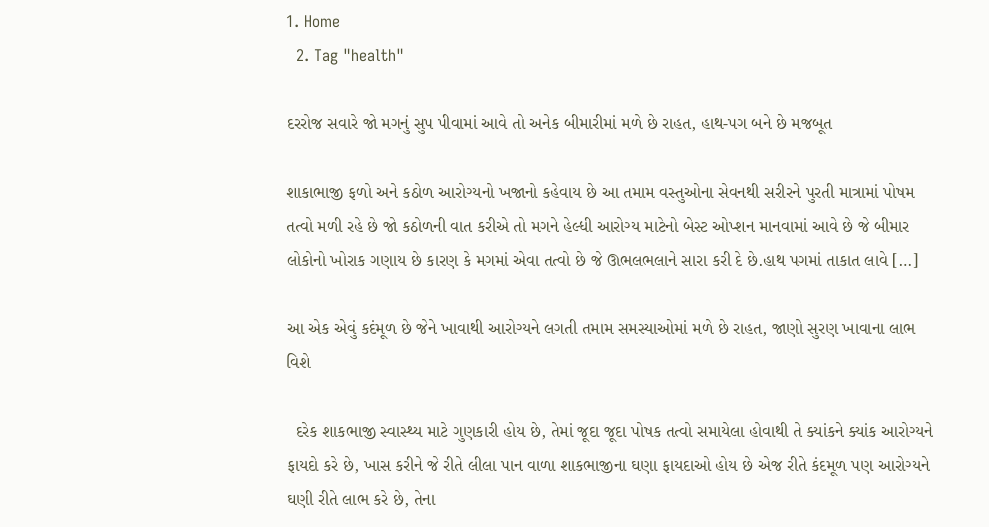1. Home
  2. Tag "health"

દરરોજ સવારે જો મગનું સુપ પીવામાં આવે તો અનેક બીમારીમાં મળે છે રાહત, હાથ-પગ બને છે મજબૂત

શાકાભાજી ફળો અને કઠોળ આરોગ્યનો ખજાનો કહેવાય છે આ તમામ વસ્તુઓના સેવનથી સરીરને પુરતી માત્રામાં પોષમ તત્વો મળી રહે છે જો કઠોળની વાત કરીએ તો મગને હેલ્ધી આરોગ્ય માટેનો બેસ્ટ ઓપ્શન માનવામાં આવે છે જે બીમાર લોકોનો ખોરાક ગણાય છે કારણ કે મગમાં એવા તત્વો છે જે ઊભલભલાને સારા કરી દે છે.હાથ પગમાં તાકાત લાવે […]

આ એક એવું કદંમૂળ છે જેને ખાવાથી આરોગ્યને લગતી તમામ સમસ્યાઓમાં મળે છે રાહત, જાણો સુરણ ખાવાના લાભ વિશે

  દરેક શાકભાજી સ્વાસ્થ્ય માટે ગુણકારી હોય છે, તેમાં જૂદા જૂદા પોષક તત્વો સમાયેલા હોવાથી તે ક્યાંકને ક્યાંક આરોગ્યને ફાયદો કરે છે, ખાસ કરીને જે રીતે લીલા પાન વાળા શાકભાજીના ઘણા ફાયદાઓ હોય છે એજ રીતે કંદમૂળ પણ આરોગ્યને ઘણી રીતે લાભ કરે છે, તેના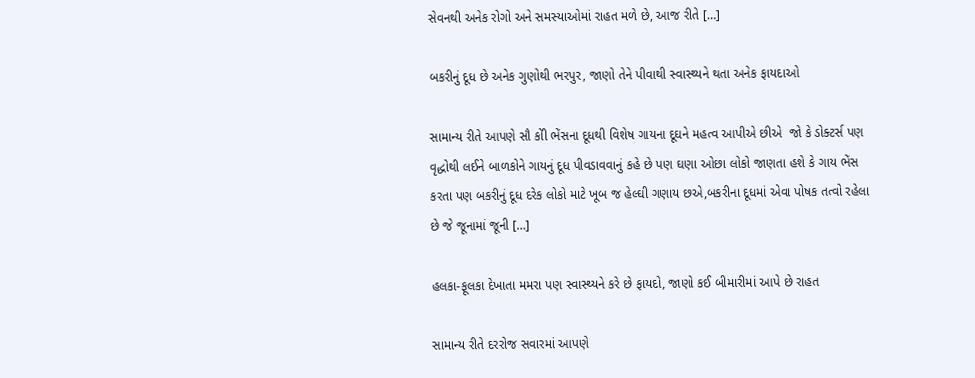સેવનથી અનેક રોગો અને સમસ્યાઓમાં રાહત મળે છે, આજ રીતે […]

બકરીનું દૂધ છે અનેક ગુણોથી ભરપુર, જાણો તેને પીવાથી સ્વાસ્થ્યને થતા અનેક ફાયદાઓ

સામાન્ય રીતે આપણે સૌ કોી ભેંસના દૂધથી વિશેષ ગાયના દૂઘને મહત્વ આપીએ છીએ  જો કે ડોક્ટર્સ પણ વૃદ્ધોથી લઈને બાળકોને ગાયનું દૂધ પીવડાવવાનું કહે છે પણ ઘણા ઓછા લોકો જાણતા હશે કે ગાય ભેંસ કરતા પણ બકરીનું દૂધ દરેક લોકો માટે ખૂબ જ હેલ્ઘી ગણાય છએ,બકરીના દૂધમાં એવા પોષક તત્વો રહેલા છે જે જૂનામાં જૂની […]

હલકા-ફૂલકા દેખાતા મમરા પણ સ્વાસ્થ્યને કરે છે ફાયદો, જાણો કઈ બીમારીમાં આપે છે રાહત

સામાન્ય રીતે દરરોજ સવારમાં આપણે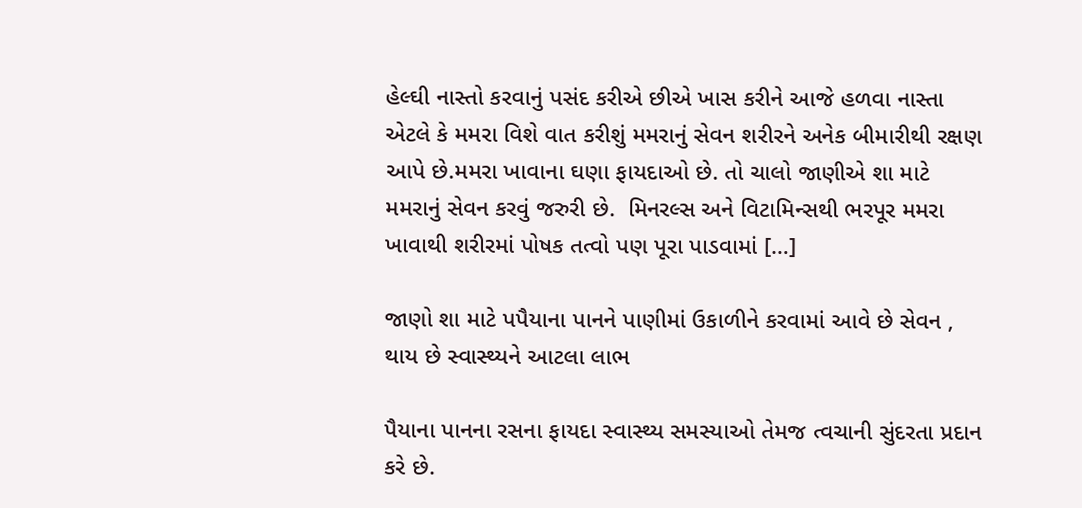હેલ્ઘી નાસ્તો કરવાનું પસંદ કરીએ છીએ ખાસ કરીને આજે હળવા નાસ્તા એટલે કે મમરા વિશે વાત કરીશું મમરાનું સેવન શરીરને અનેક બીમારીથી રક્ષણ આપે છે.મમરા ખાવાના ઘણા ફાયદાઓ છે. તો ચાલો જાણીએ શા માટે મમરાનું સેવન કરવું જરુરી છે.  મિનરલ્સ અને વિટામિન્સથી ભરપૂર મમરા ખાવાથી શરીરમાં પોષક તત્વો પણ પૂરા પાડવામાં […]

જાણો શા માટે પપૈયાના પાનને પાણીમાં ઉકાળીને કરવામાં આવે છે સેવન , થાય છે સ્વાસ્થ્યને આટલા લાભ

પૈયાના પાનના રસના ફાયદા સ્વાસ્થ્ય સમસ્યાઓ તેમજ ત્વચાની સુંદરતા પ્રદાન કરે છે.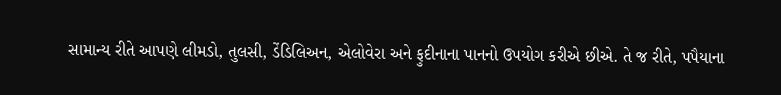સામાન્ય રીતે આપણે લીમડો, તુલસી, ડેંડિલિઅન, એલોવેરા અને ફુદીનાના પાનનો ઉપયોગ કરીએ છીએ. તે જ રીતે, પપૈયાના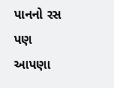પાનનો રસ પણ આપણા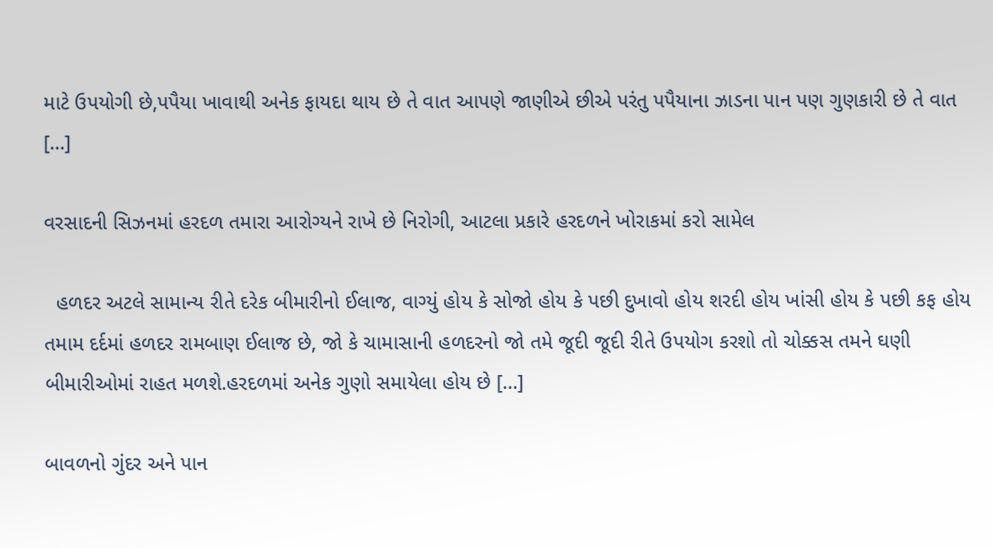માટે ઉપયોગી છે,પપૈયા ખાવાથી અનેક ફાયદા થાય છે તે વાત આપણે જાણીએ છીએ પરંતુ પપૈયાના ઝાડના પાન પણ ગુણકારી છે તે વાત […]

વરસાદની સિઝનમાં હરદળ તમારા આરોગ્યને રાખે છે નિરોગી, આટલા પ્રકારે હરદળને ખોરાકમાં કરો સામેલ

  હળદર અટલે સામાન્ય રીતે દરેક બીમારીનો ઈલાજ, વાગ્યું હોય કે સોજો હોય કે પછી દુખાવો હોય શરદી હોય ખાંસી હોય કે પછી કફ હોય તમામ દર્દમાં હળદર રામબાણ ઈલાજ છે, જો કે ચામાસાની હળદરનો જો તમે જૂદી જૂદી રીતે ઉપયોગ કરશો તો ચોક્કસ તમને ઘણી બીમારીઓમાં રાહત મળશે.હરદળમાં અનેક ગુણો સમાયેલા હોય છે […]

બાવળનો ગુંદર અને પાન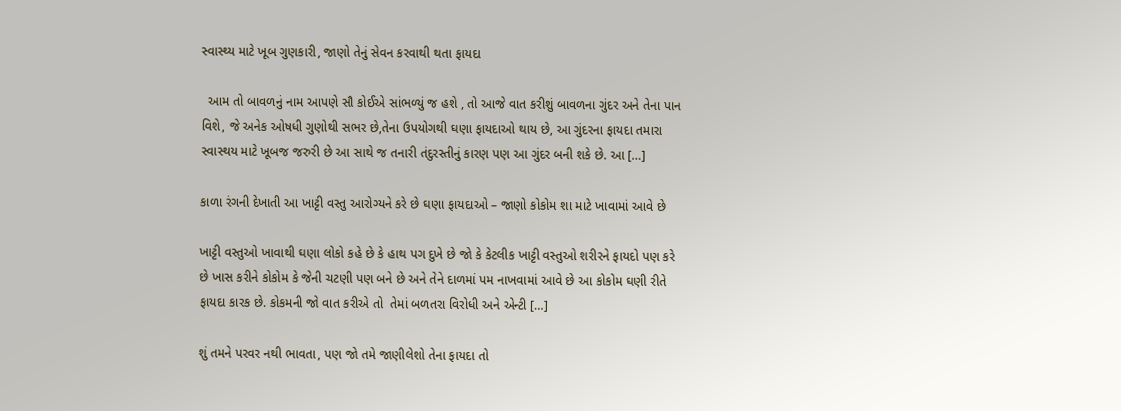સ્વાસ્થ્ય માટે ખૂબ ગુણકારી, જાણો તેનું સેવન કરવાથી થતા ફાયદા

  આમ તો બાવળનું નામ આપણે સૌ કોઈએ સાંભળ્યું જ હશે , તો આજે વાત કરીશું બાવળના ગુંદર અને તેના પાન વિશે, જે અનેક ઓષધી ગુણોથી સભર છે,તેના ઉપયોગથી ઘણા ફાયદાઓ થાય છે, આ ગુંદરના ફાયદા તમારા સ્વાસ્થય માટે ખૂબજ જરુરી છે આ સાથે જ તનારી તંદુરસ્તીનું કારણ પણ આ ગુંદર બની શકે છે. આ […]

કાળા રંગની દેખાતી આ ખાટ્ટી વસ્તુ આરોગ્યને કરે છે ઘણા ફાયદાઓ – જાણો કોકોમ શા માટે ખાવામાં આવે છે

ખાટ્ટી વસ્તુઓ ખાવાથી ઘણા લોકો કહે છે કે હાથ પગ દુખે છે જો કે કેટલીક ખાટ્ટી વસ્તુઓ શરીરને ફાયદો પણ કરે છે ખાસ કરીને કોકોમ કે જેની ચટણી પણ બને છે અને તેને દાળમાં પમ નાખવામાં આવે છે આ કોકોમ ઘણી રીતે ફાયદા કારક છે. કોકમની જો વાત કરીએ તો  તેમાં બળતરા વિરોધી અને એન્ટી […]

શું તમને પરવર નથી ભાવતા, પણ જો તમે જાણીલેશો તેના ફાયદા તો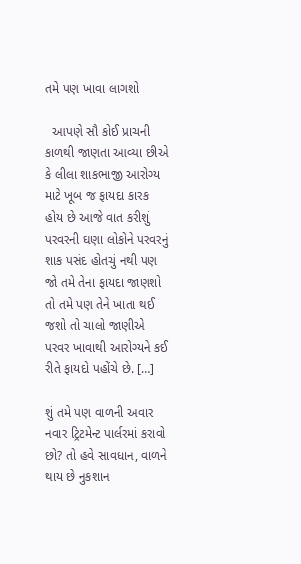તમે પણ ખાવા લાગશો

  આપણે સૌ કોઈ પ્રાચની કાળથી જાણતા આવ્યા છીએ કે લીલા શાકભાજી આરોગ્ય માટે ખૂબ જ ફાયદા કારક હોય છે આજે વાત કરીશું પરવરની ઘણા લોકોને પરવરનું શાક પસંદ હોતચું નથી પણ જો તમે તેના ફાયદા જાણશો તો તમે પણ તેને ખાતા થઈ જશો તો ચાલો જાણીએ પરવર ખાવાથી આરોગ્યને કઈ રીતે ફાયદો પહોંચે છે. […]

શું તમે પણ વાળની અવાર નવાર ટ્રિટમેન્ટ પાર્લરમાં કરાવો છો? તો હવે સાવધાન, વાળને થાય છે નુકશાન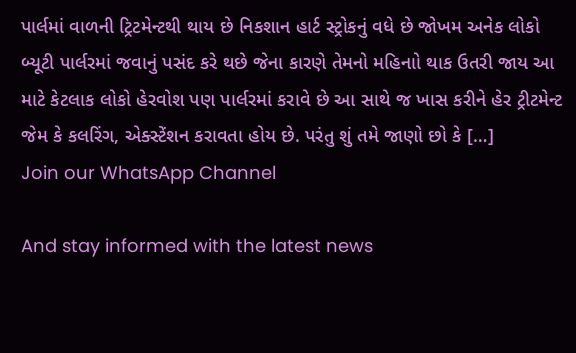પાર્લમાં વાળની ટ્રિટમેન્ટથી થાય છે નિકશાન હાર્ટ સ્ટ્રોકનું વધે છે જોખમ અનેક લોકો બ્યૂટી પાર્લરમાં જવાનું પસંદ કરે થછે જેના કારણે તેમનો મહિનાો થાક ઉતરી જાય આ માટે કેટલાક લોકો હેરવોશ પણ પાર્લરમાં કરાવે છે આ સાથે જ ખાસ કરીને હેર ટ્રીટમેન્ટ જેમ કે કલરિંગ, એક્સ્ટેંશન કરાવતા હોય છે. પરંતુ શું તમે જાણો છો કે […]
Join our WhatsApp Channel

And stay informed with the latest news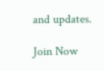and updates.

Join Now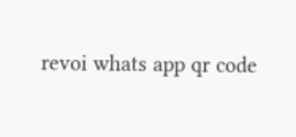revoi whats app qr code